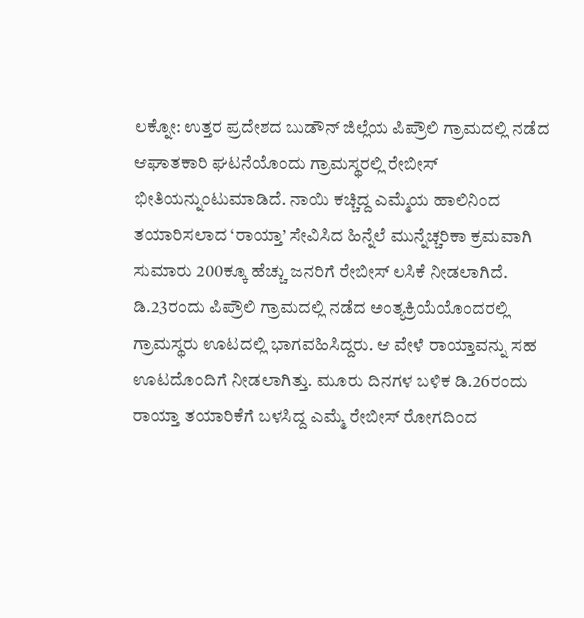ಲಕ್ನೋ: ಉತ್ತರ ಪ್ರದೇಶದ ಬುಡೌನ್ ಜಿಲ್ಲೆಯ ಪಿಪ್ರೌಲಿ ಗ್ರಾಮದಲ್ಲಿ ನಡೆದ ಆಘಾತಕಾರಿ ಘಟನೆಯೊಂದು ಗ್ರಾಮಸ್ಥರಲ್ಲಿ ರೇಬೀಸ್ ಭೀತಿಯನ್ನುಂಟುಮಾಡಿದೆ. ನಾಯಿ ಕಚ್ಚಿದ್ದ ಎಮ್ಮೆಯ ಹಾಲಿನಿಂದ ತಯಾರಿಸಲಾದ ‘ರಾಯ್ತಾ’ ಸೇವಿಸಿದ ಹಿನ್ನೆಲೆ ಮುನ್ನೆಚ್ಚರಿಕಾ ಕ್ರಮವಾಗಿ ಸುಮಾರು 200ಕ್ಕೂ ಹೆಚ್ಚು ಜನರಿಗೆ ರೇಬೀಸ್ ಲಸಿಕೆ ನೀಡಲಾಗಿದೆ.
ಡಿ.23ರಂದು ಪಿಪ್ರೌಲಿ ಗ್ರಾಮದಲ್ಲಿ ನಡೆದ ಅಂತ್ಯಕ್ರಿಯೆಯೊಂದರಲ್ಲಿ ಗ್ರಾಮಸ್ಥರು ಊಟದಲ್ಲಿ ಭಾಗವಹಿಸಿದ್ದರು. ಆ ವೇಳೆ ರಾಯ್ತಾವನ್ನು ಸಹ ಊಟದೊಂದಿಗೆ ನೀಡಲಾಗಿತ್ತು. ಮೂರು ದಿನಗಳ ಬಳಿಕ ಡಿ.26ರಂದು ರಾಯ್ತಾ ತಯಾರಿಕೆಗೆ ಬಳಸಿದ್ದ ಎಮ್ಮೆ ರೇಬೀಸ್ ರೋಗದಿಂದ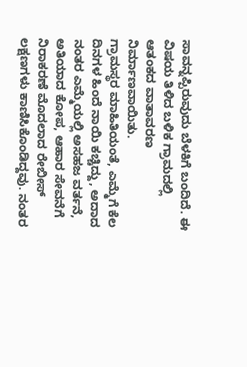ಸಾವನ್ನಪ್ಪಿರುವುದು ಬೆಳಕಿಗೆ ಬಂದಿದೆ. ಈ ವಿಷಯ ತಿಳಿದ ಬಳಿಕ ಗ್ರಾಮದಲ್ಲಿ ಆತಂಕದ ವಾತಾವರಣ ನಿರ್ಮಾಣವಾಯಿತು.
ಗ್ರಾಮಸ್ಥರ ಮಾಹಿತಿಯಂತೆ, ಎಮ್ಮೆಗೆ ಕೆಲ ದಿನಗಳ ಹಿಂದೆ ನಾಯಿ ಕಚ್ಚಿದ್ದು, ಅದಾದ ನಂತರ ಎಮ್ಮೆಯಲ್ಲಿ ಅಸಹಜ ವರ್ತನೆ, ಅತಿಯಾದ ಕೋಪ, ಆಹಾರ ಸೇವನೆಗೆ ನಿರಾಕರಣೆ ಮೊದಲಾದ ರೇಬೀಸ್ ಲಕ್ಷಣಗಳು ಕಾಣಿಸಿಕೊಂಡಿದ್ದವು. ನಂತರ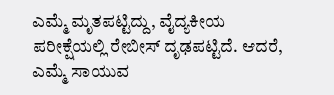ಎಮ್ಮೆ ಮೃತಪಟ್ಟಿದ್ದು, ವೈದ್ಯಕೀಯ ಪರೀಕ್ಷೆಯಲ್ಲಿ ರೇಬೀಸ್ ದೃಢಪಟ್ಟಿದೆ. ಆದರೆ, ಎಮ್ಮೆ ಸಾಯುವ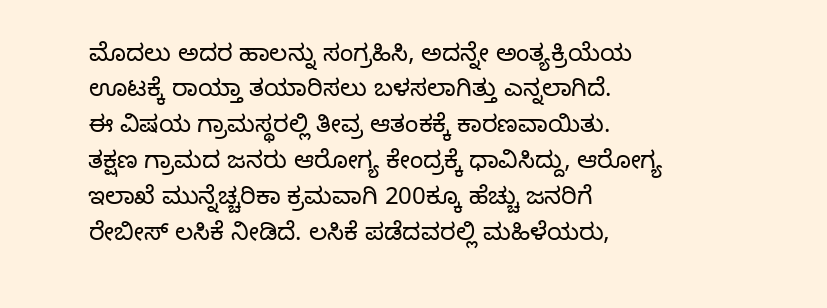ಮೊದಲು ಅದರ ಹಾಲನ್ನು ಸಂಗ್ರಹಿಸಿ, ಅದನ್ನೇ ಅಂತ್ಯಕ್ರಿಯೆಯ ಊಟಕ್ಕೆ ರಾಯ್ತಾ ತಯಾರಿಸಲು ಬಳಸಲಾಗಿತ್ತು ಎನ್ನಲಾಗಿದೆ.
ಈ ವಿಷಯ ಗ್ರಾಮಸ್ಥರಲ್ಲಿ ತೀವ್ರ ಆತಂಕಕ್ಕೆ ಕಾರಣವಾಯಿತು. ತಕ್ಷಣ ಗ್ರಾಮದ ಜನರು ಆರೋಗ್ಯ ಕೇಂದ್ರಕ್ಕೆ ಧಾವಿಸಿದ್ದು, ಆರೋಗ್ಯ ಇಲಾಖೆ ಮುನ್ನೆಚ್ಚರಿಕಾ ಕ್ರಮವಾಗಿ 200ಕ್ಕೂ ಹೆಚ್ಚು ಜನರಿಗೆ ರೇಬೀಸ್ ಲಸಿಕೆ ನೀಡಿದೆ. ಲಸಿಕೆ ಪಡೆದವರಲ್ಲಿ ಮಹಿಳೆಯರು,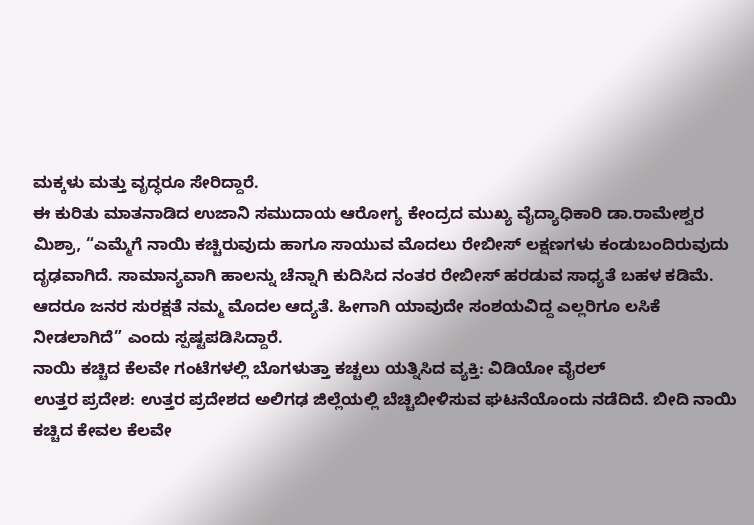ಮಕ್ಕಳು ಮತ್ತು ವೃದ್ಧರೂ ಸೇರಿದ್ದಾರೆ.
ಈ ಕುರಿತು ಮಾತನಾಡಿದ ಉಜಾನಿ ಸಮುದಾಯ ಆರೋಗ್ಯ ಕೇಂದ್ರದ ಮುಖ್ಯ ವೈದ್ಯಾಧಿಕಾರಿ ಡಾ.ರಾಮೇಶ್ವರ ಮಿಶ್ರಾ, “ಎಮ್ಮೆಗೆ ನಾಯಿ ಕಚ್ಚಿರುವುದು ಹಾಗೂ ಸಾಯುವ ಮೊದಲು ರೇಬೀಸ್ ಲಕ್ಷಣಗಳು ಕಂಡುಬಂದಿರುವುದು ದೃಢವಾಗಿದೆ. ಸಾಮಾನ್ಯವಾಗಿ ಹಾಲನ್ನು ಚೆನ್ನಾಗಿ ಕುದಿಸಿದ ನಂತರ ರೇಬೀಸ್ ಹರಡುವ ಸಾಧ್ಯತೆ ಬಹಳ ಕಡಿಮೆ. ಆದರೂ ಜನರ ಸುರಕ್ಷತೆ ನಮ್ಮ ಮೊದಲ ಆದ್ಯತೆ. ಹೀಗಾಗಿ ಯಾವುದೇ ಸಂಶಯವಿದ್ದ ಎಲ್ಲರಿಗೂ ಲಸಿಕೆ ನೀಡಲಾಗಿದೆ” ಎಂದು ಸ್ಪಷ್ಟಪಡಿಸಿದ್ದಾರೆ.
ನಾಯಿ ಕಚ್ಚಿದ ಕೆಲವೇ ಗಂಟೆಗಳಲ್ಲಿ ಬೊಗಳುತ್ತಾ ಕಚ್ಚಲು ಯತ್ನಿಸಿದ ವ್ಯಕ್ತಿ: ವಿಡಿಯೋ ವೈರಲ್
ಉತ್ತರ ಪ್ರದೇಶ: ಉತ್ತರ ಪ್ರದೇಶದ ಅಲಿಗಢ ಜಿಲ್ಲೆಯಲ್ಲಿ ಬೆಚ್ಚಿಬೀಳಿಸುವ ಘಟನೆಯೊಂದು ನಡೆದಿದೆ. ಬೀದಿ ನಾಯಿ ಕಚ್ಚಿದ ಕೇವಲ ಕೆಲವೇ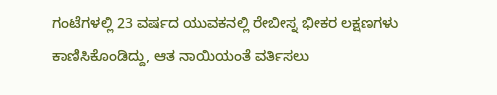ಗಂಟೆಗಳಲ್ಲಿ 23 ವರ್ಷದ ಯುವಕನಲ್ಲಿ ರೇಬೀಸ್ನ ಭೀಕರ ಲಕ್ಷಣಗಳು ಕಾಣಿಸಿಕೊಂಡಿದ್ದು, ಆತ ನಾಯಿಯಂತೆ ವರ್ತಿಸಲು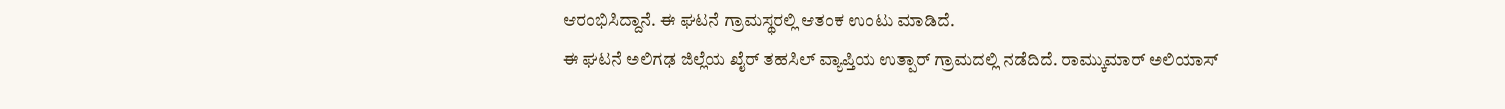ಆರಂಭಿಸಿದ್ದಾನೆ. ಈ ಘಟನೆ ಗ್ರಾಮಸ್ಥರಲ್ಲಿ ಆತಂಕ ಉಂಟು ಮಾಡಿದೆ.
ಈ ಘಟನೆ ಅಲಿಗಢ ಜಿಲ್ಲೆಯ ಖೈರ್ ತಹಸಿಲ್ ವ್ಯಾಪ್ತಿಯ ಉತ್ಪಾರ್ ಗ್ರಾಮದಲ್ಲಿ ನಡೆದಿದೆ. ರಾಮ್ಕುಮಾರ್ ಅಲಿಯಾಸ್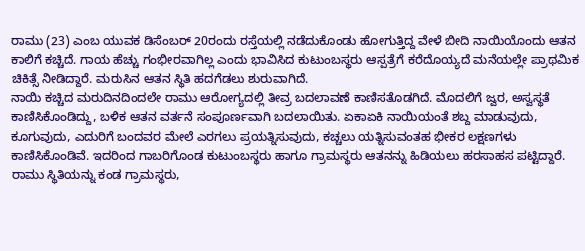ರಾಮು (23) ಎಂಬ ಯುವಕ ಡಿಸೆಂಬರ್ 20ರಂದು ರಸ್ತೆಯಲ್ಲಿ ನಡೆದುಕೊಂಡು ಹೋಗುತ್ತಿದ್ದ ವೇಳೆ ಬೀದಿ ನಾಯಿಯೊಂದು ಆತನ ಕಾಲಿಗೆ ಕಚ್ಚಿದೆ. ಗಾಯ ಹೆಚ್ಚು ಗಂಭೀರವಾಗಿಲ್ಲ ಎಂದು ಭಾವಿಸಿದ ಕುಟುಂಬಸ್ಥರು ಆಸ್ಪತ್ರೆಗೆ ಕರೆದೊಯ್ಯದೆ ಮನೆಯಲ್ಲೇ ಪ್ರಾಥಮಿಕ ಚಿಕಿತ್ಸೆ ನೀಡಿದ್ದಾರೆ. ಮರುಸಿನ ಆತನ ಸ್ಥಿತಿ ಹದಗೆಡಲು ಶುರುವಾಗಿದೆ.
ನಾಯಿ ಕಚ್ಚಿದ ಮರುದಿನದಿಂದಲೇ ರಾಮು ಆರೋಗ್ಯದಲ್ಲಿ ತೀವ್ರ ಬದಲಾವಣೆ ಕಾಣಿಸತೊಡಗಿದೆ. ಮೊದಲಿಗೆ ಜ್ವರ, ಅಸ್ವಸ್ಥತೆ ಕಾಣಿಸಿಕೊಂಡಿದ್ದು, ಬಳಿಕ ಆತನ ವರ್ತನೆ ಸಂಪೂರ್ಣವಾಗಿ ಬದಲಾಯಿತು. ಏಕಾಏಕಿ ನಾಯಿಯಂತೆ ಶಬ್ದ ಮಾಡುವುದು, ಕೂಗುವುದು, ಎದುರಿಗೆ ಬಂದವರ ಮೇಲೆ ಎರಗಲು ಪ್ರಯತ್ನಿಸುವುದು, ಕಚ್ಚಲು ಯತ್ನಿಸುವಂತಹ ಭೀಕರ ಲಕ್ಷಣಗಳು ಕಾಣಿಸಿಕೊಂಡಿವೆ. ಇದರಿಂದ ಗಾಬರಿಗೊಂಡ ಕುಟುಂಬಸ್ಥರು ಹಾಗೂ ಗ್ರಾಮಸ್ಥರು ಆತನನ್ನು ಹಿಡಿಯಲು ಹರಸಾಹಸ ಪಟ್ಟಿದ್ದಾರೆ.
ರಾಮು ಸ್ಥಿತಿಯನ್ನು ಕಂಡ ಗ್ರಾಮಸ್ಥರು,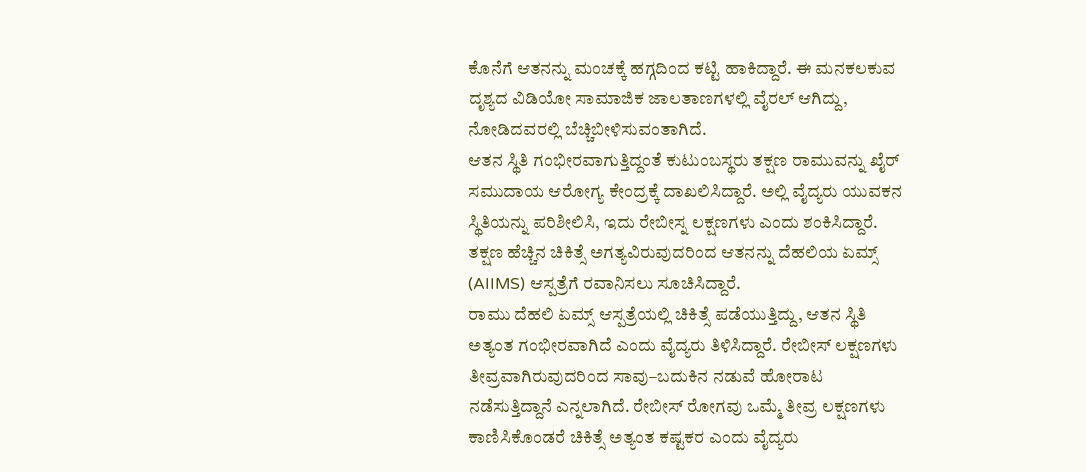ಕೊನೆಗೆ ಆತನನ್ನು ಮಂಚಕ್ಕೆ ಹಗ್ಗದಿಂದ ಕಟ್ಟಿ ಹಾಕಿದ್ದಾರೆ. ಈ ಮನಕಲಕುವ ದೃಶ್ಯದ ವಿಡಿಯೋ ಸಾಮಾಜಿಕ ಜಾಲತಾಣಗಳಲ್ಲಿ ವೈರಲ್ ಆಗಿದ್ದು, ನೋಡಿದವರಲ್ಲಿ ಬೆಚ್ಚಿಬೀಳಿಸುವಂತಾಗಿದೆ.
ಆತನ ಸ್ಥಿತಿ ಗಂಭೀರವಾಗುತ್ತಿದ್ದಂತೆ ಕುಟುಂಬಸ್ಥರು ತಕ್ಷಣ ರಾಮುವನ್ನು ಖೈರ್ ಸಮುದಾಯ ಆರೋಗ್ಯ ಕೇಂದ್ರಕ್ಕೆ ದಾಖಲಿಸಿದ್ದಾರೆ. ಅಲ್ಲಿ ವೈದ್ಯರು ಯುವಕನ ಸ್ಥಿತಿಯನ್ನು ಪರಿಶೀಲಿಸಿ, ಇದು ರೇಬೀಸ್ನ ಲಕ್ಷಣಗಳು ಎಂದು ಶಂಕಿಸಿದ್ದಾರೆ. ತಕ್ಷಣ ಹೆಚ್ಚಿನ ಚಿಕಿತ್ಸೆ ಅಗತ್ಯವಿರುವುದರಿಂದ ಆತನನ್ನು ದೆಹಲಿಯ ಏಮ್ಸ್ (AIIMS) ಆಸ್ಪತ್ರೆಗೆ ರವಾನಿಸಲು ಸೂಚಿಸಿದ್ದಾರೆ.
ರಾಮು ದೆಹಲಿ ಏಮ್ಸ್ ಆಸ್ಪತ್ರೆಯಲ್ಲಿ ಚಿಕಿತ್ಸೆ ಪಡೆಯುತ್ತಿದ್ದು, ಆತನ ಸ್ಥಿತಿ ಅತ್ಯಂತ ಗಂಭೀರವಾಗಿದೆ ಎಂದು ವೈದ್ಯರು ತಿಳಿಸಿದ್ದಾರೆ. ರೇಬೀಸ್ ಲಕ್ಷಣಗಳು ತೀವ್ರವಾಗಿರುವುದರಿಂದ ಸಾವು–ಬದುಕಿನ ನಡುವೆ ಹೋರಾಟ ನಡೆಸುತ್ತಿದ್ದಾನೆ ಎನ್ನಲಾಗಿದೆ. ರೇಬೀಸ್ ರೋಗವು ಒಮ್ಮೆ ತೀವ್ರ ಲಕ್ಷಣಗಳು ಕಾಣಿಸಿಕೊಂಡರೆ ಚಿಕಿತ್ಸೆ ಅತ್ಯಂತ ಕಷ್ಟಕರ ಎಂದು ವೈದ್ಯರು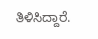ತಿಳಿಸಿದ್ದಾರೆ.